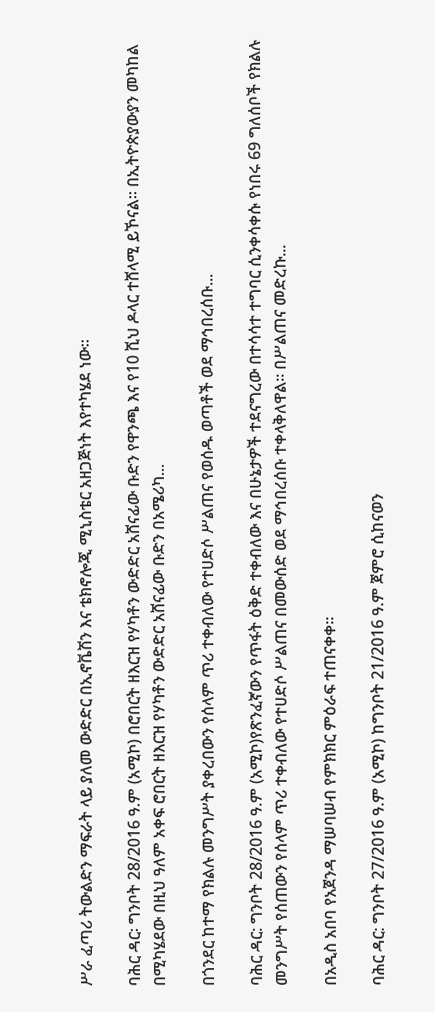ሥራ ፈጣሪ ትውልድን ማፍራት ላይ ያለመ ውድድር በኢኖቬሽን እና ቴክኖሎጂ ሚኒስቴር አዘጋጅነት እየተካሄደ ነው፡፡

ባሕር ዳር፡ ግንቦት 28/2016 ዓ.ም (አሚኮ) በሮበርት ዘእርዝ የሃካቶን ውድድር አሸናፊው ቡድን የዋንጫ እና የ10 ሺህ ዶላር ተሸላሚ ይኾናል፡፡ በኢትዮጵያውያን መካከል በሚካሄደው በዚህ ዓለም አቀፍ ሮበርት ዘእርዝ የሃካቶን ውድድር አሸናፊው ቡድን በአሜሪካ...

በጎንደር ከተማ የክልሉ መንግሥት ያቀረበውን የሰላም ጥሪ ተቀብለው የተሀድሶ ሥልጠና የወሰዱ ወጣቶች ወደ ማኅበረሰቡ...

ባሕር ዳር: ግንቦት 28/2016 ዓ.ም (አሚኮ)የጽንፈኛውን የጥፋት ዕቅድ ተቀብለው እና በሁኔታዎች ተደናግረው በተሳሳተ ተግባር ሲንቀሳቀሱ የነበሩ 69 ግለሰቦች የክልሉ መንግሥት የሰጠውን የሰላም ጥሪ ተቀብለው የተሀድሶ ሥልጠና በመውሰድ ወደ ማኅበረሰቡ ተቀላቅለዋል። በሥልጠና መድረኩ...

በአዲስ አበባ የአጀንዳ ማሠባሠብ የምክክር ምዕራፍ ተጠናቀቀ።

ባሕር ዳር: ግንቦት 27/2016 ዓ.ም (አሚኮ) ከግንቦት 21/2016 ዓ.ም ጀምሮ ሲከናወን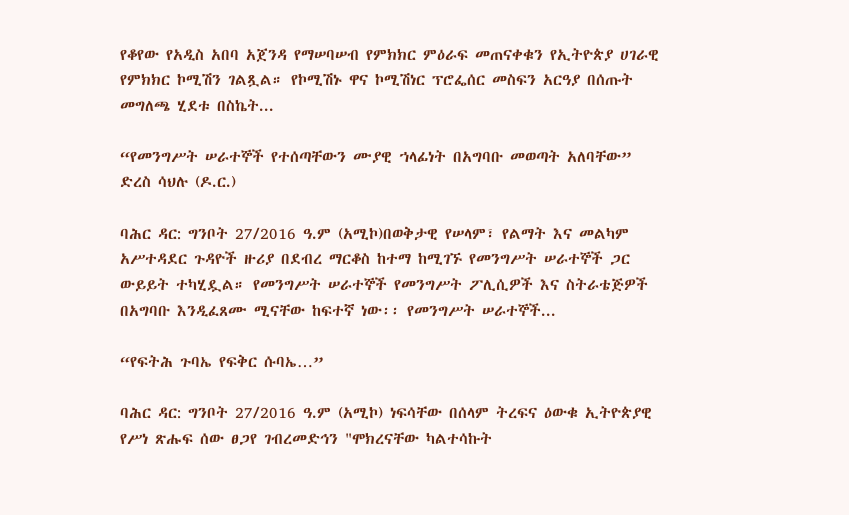የቆየው የአዲስ አበባ አጀንዳ የማሠባሠብ የምክክር ምዕራፍ መጠናቀቁን የኢትዮጵያ ሀገራዊ የምክክር ኮሚሽን ገልጿል። የኮሚሽኑ ዋና ኮሚሽነር ፕሮፌሰር መስፍን አርዓያ በሰጡት መግለጫ ሂደቱ በስኬት...

“የመንግሥት ሠራተኞች የተሰጣቸውን ሙያዊ ኀላፊነት በአግባቡ መወጣት አለባቸው” ድረስ ሳህሉ (ዶ.ር.)

ባሕር ዳር: ግንቦት 27/2016 ዓ.ም (አሚኮ)በወቅታዊ የሠላም፣ የልማት እና መልካም አሥተዳደር ጉዳዮች ዙሪያ በደብረ ማርቆስ ከተማ ከሚገኙ የመንግሥት ሠራተኞች ጋር ውይይት ተካሂዷል። የመንግሥት ሠራተኞች የመንግሥት ፖሊሲዎች እና ስትራቴጅዎች በአግባቡ እንዲፈጸሙ ሚናቸው ከፍተኛ ነው፡፡ የመንግሥት ሠራተኞች...

“የፍትሕ ጉባኤ የፍቅር ሱባኤ…”

ባሕር ዳር: ግንቦት 27/2016 ዓ.ም (አሚኮ) ነፍሳቸው በሰላም ትረፍና ዕውቁ ኢትዮጵያዊ የሥነ ጽሑፍ ሰው ፀጋየ ገብረመድኅን "ሞክረናቸው ካልተሳኩት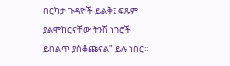በርካታ ጉዳዮች ይልቅ፤ ፍጹም ያልሞከርናቸው ትንሽ ነገሮች ይበልጥ ያስቆጩናል" ይሉ ነበር፡፡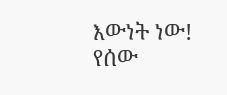እውነት ነው! የሰው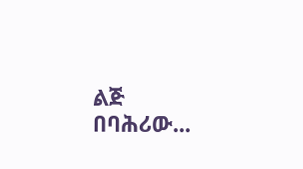ልጅ በባሕሪው...